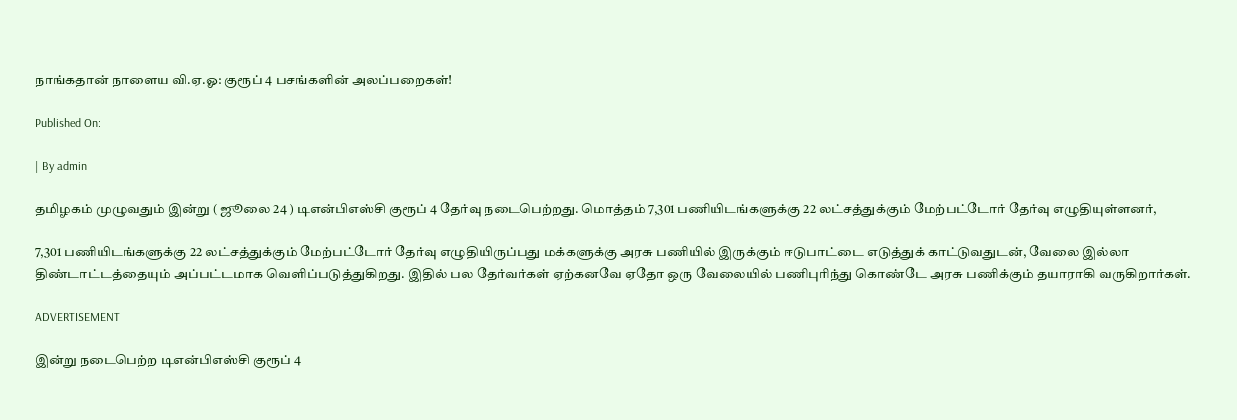நாங்கதான் நாளைய வி.ஏ.ஓ: குரூப் 4 பசங்களின் அலப்பறைகள்!

Published On:

| By admin

தமிழகம் முழுவதும் இன்று ( ஜூலை 24 ) டிஎன்பிஎஸ்சி குரூப் 4 தேர்வு நடைபெற்றது. மொத்தம் 7,301 பணியிடங்களுக்கு 22 லட்சத்துக்கும் மேற்பட்டோர் தேர்வு எழுதியுள்ளனர்,

7,301 பணியிடங்களுக்கு 22 லட்சத்துக்கும் மேற்பட்டோர் தேர்வு எழுதியிருப்பது மக்களுக்கு அரசு பணியில் இருக்கும் ஈடுபாட்டை எடுத்துக் காட்டுவதுடன், வேலை இல்லா திண்டாட்டத்தையும் அப்பட்டமாக வெளிப்படுத்துகிறது. இதில் பல தேர்வர்கள் ஏற்கனவே ஏதோ ஒரு வேலையில் பணிபுரிந்து கொண்டே அரசு பணிக்கும் தயாராகி வருகிறார்கள்.

ADVERTISEMENT

இன்று நடைபெற்ற டிஎன்பிஎஸ்சி குரூப் 4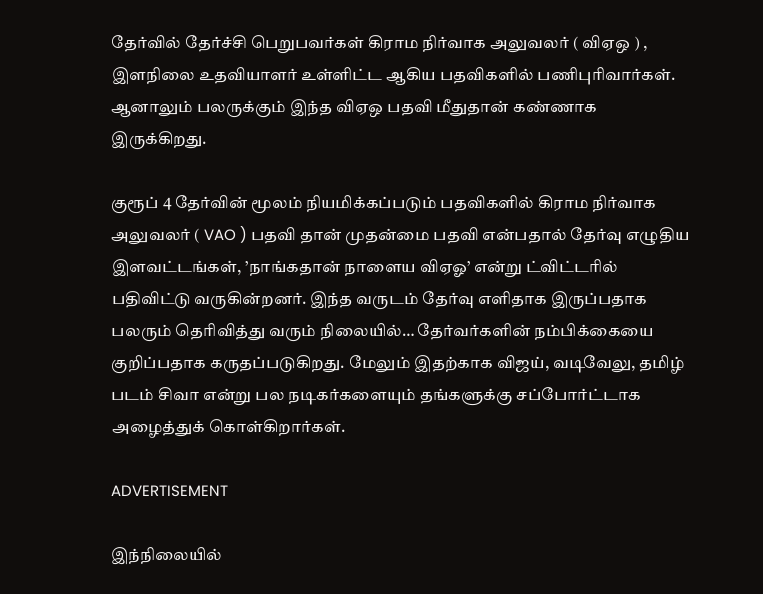தேர்வில் தேர்ச்சி பெறுபவர்கள் கிராம நிர்வாக அலுவலர் ( விஏஒ ) , இளநிலை உதவியாளர் உள்ளிட்ட ஆகிய பதவிகளில் பணிபுரிவார்கள். ஆனாலும் பலருக்கும் இந்த விஏஒ பதவி மீதுதான் கண்ணாக இருக்கிறது.

குரூப் 4 தேர்வின் மூலம் நியமிக்கப்படும் பதவிகளில் கிராம நிர்வாக அலுவலர் ( VAO ) பதவி தான் முதன்மை பதவி என்பதால் தேர்வு எழுதிய இளவட்டங்கள், ’நாங்கதான் நாளைய விஏஓ’ என்று ட்விட்டரில் பதிவிட்டு வருகின்றனர். இந்த வருடம் தேர்வு எளிதாக இருப்பதாக பலரும் தெரிவித்து வரும் நிலையில்… தேர்வர்களின் நம்பிக்கையை குறிப்பதாக கருதப்படுகிறது. மேலும் இதற்காக விஜய், வடிவேலு, தமிழ் படம் சிவா என்று பல நடிகர்களையும் தங்களுக்கு சப்போர்ட்டாக அழைத்துக் கொள்கிறார்கள்.

ADVERTISEMENT

இந்நிலையில்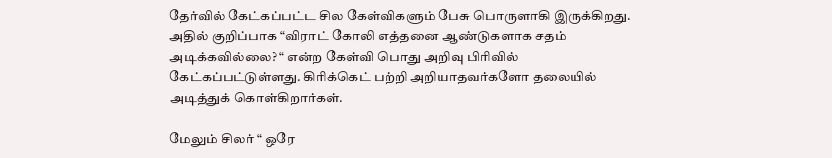தேர்வில் கேட்கப்பட்ட சில கேள்விகளும் பேசு பொருளாகி இருக்கிறது. அதில் குறிப்பாக “விராட் கோலி எத்தனை ஆண்டுகளாக சதம் அடிக்கவில்லை? “ என்ற கேள்வி பொது அறிவு பிரிவில் கேட்கப்பட்டுள்ளது. கிரிக்கெட் பற்றி அறியாதவர்களோ தலையில் அடித்துக் கொள்கிறார்கள்.

மேலும் சிலர் “ ஒரே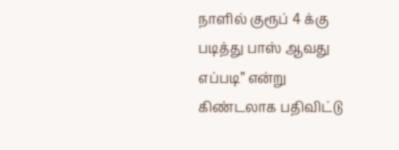நாளில் குரூப் 4 க்கு படித்து பாஸ் ஆவது எப்படி” என்று கிண்டலாக பதிவிட்டு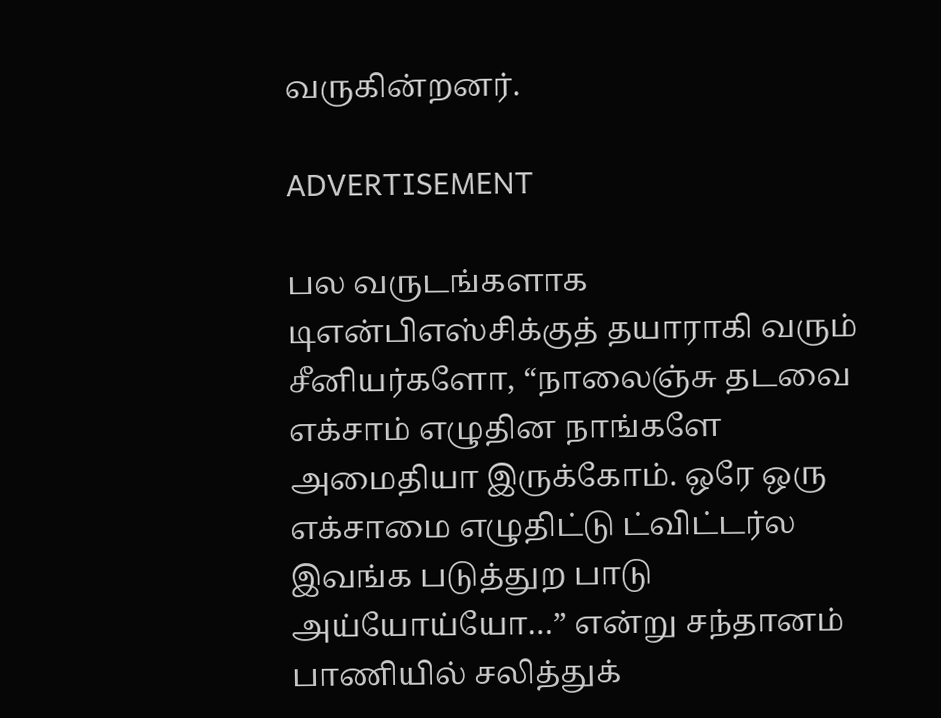வருகின்றனர்.

ADVERTISEMENT

பல வருடங்களாக டிஎன்பிஎஸ்சிக்குத் தயாராகி வரும் சீனியர்களோ, “நாலைஞ்சு தடவை எக்சாம் எழுதின நாங்களே அமைதியா இருக்கோம். ஒரே ஒரு எக்சாமை எழுதிட்டு ட்விட்டர்ல இவங்க படுத்துற பாடு அய்யோய்யோ…” என்று சந்தானம் பாணியில் சலித்துக்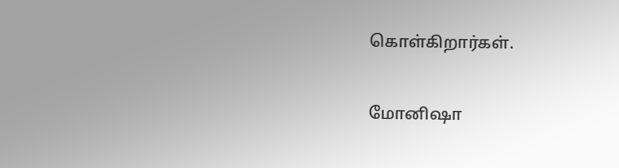கொள்கிறார்கள்.

மோனிஷா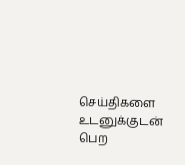செய்திகளை உடனுக்குடன் பெற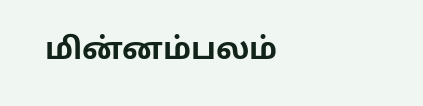மின்னம்பலம்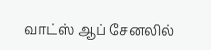வாட்ஸ் ஆப் சேனலில்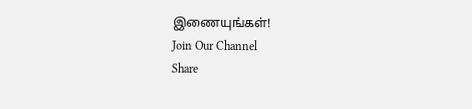இணையுங்கள்!
Join Our Channel
Share